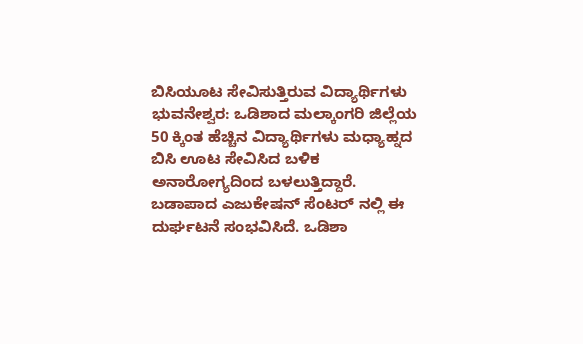ಬಿಸಿಯೂಟ ಸೇವಿಸುತ್ತಿರುವ ವಿದ್ಯಾರ್ಥಿಗಳು
ಭುವನೇಶ್ವರ: ಒಡಿಶಾದ ಮಲ್ಕಾಂಗರಿ ಜಿಲ್ಲೆಯ 50 ಕ್ಕಿಂತ ಹೆಚ್ಚಿನ ವಿದ್ಯಾರ್ಥಿಗಳು ಮಧ್ಯಾಹ್ನದ ಬಿಸಿ ಊಟ ಸೇವಿಸಿದ ಬಳಿಕ ಅನಾರೋಗ್ಯದಿಂದ ಬಳಲುತ್ತಿದ್ದಾರೆ.
ಬಡಾಪಾದ ಎಜುಕೇಷನ್ ಸೆಂಟರ್ ನಲ್ಲಿ ಈ ದುರ್ಘಟನೆ ಸಂಭವಿಸಿದೆ. ಒಡಿಶಾ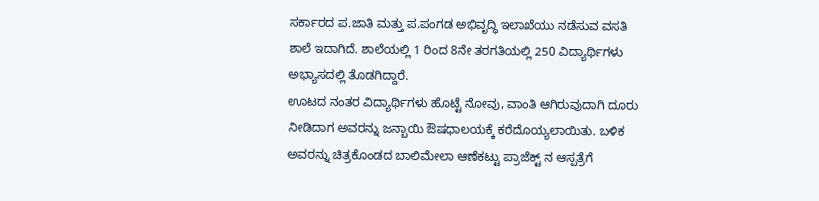ಸರ್ಕಾರದ ಪ.ಜಾತಿ ಮತ್ತು ಪ.ಪಂಗಡ ಅಭಿವೃದ್ಧಿ ಇಲಾಖೆಯು ನಡೆಸುವ ವಸತಿ ಶಾಲೆ ಇದಾಗಿದೆ. ಶಾಲೆಯಲ್ಲಿ 1 ರಿಂದ 8ನೇ ತರಗತಿಯಲ್ಲಿ 250 ವಿದ್ಯಾರ್ಥಿಗಳು ಅಭ್ಯಾಸದಲ್ಲಿ ತೊಡಗಿದ್ದಾರೆ.
ಊಟದ ನಂತರ ವಿದ್ಯಾರ್ಥಿಗಳು ಹೊಟ್ಟೆ ನೋವು, ವಾಂತಿ ಆಗಿರುವುದಾಗಿ ದೂರು ನೀಡಿದಾಗ ಅವರನ್ನು ಜನ್ಬಾಯಿ ಔಷಧಾಲಯಕ್ಕೆ ಕರೆದೊಯ್ಯಲಾಯಿತು. ಬಳಿಕ ಅವರನ್ನು ಚಿತ್ರಕೊಂಡದ ಬಾಲಿಮೇಲಾ ಆಣೆಕಟ್ಟು ಪ್ರಾಜೆಕ್ಟ್ ನ ಆಸ್ಪತ್ರೆಗೆ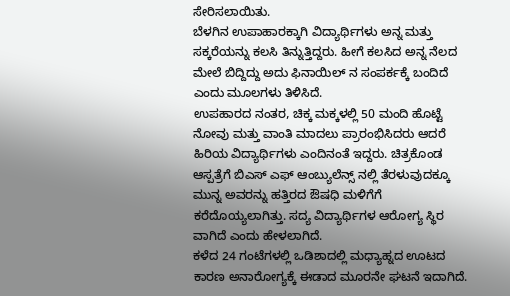ಸೇರಿಸಲಾಯಿತು.
ಬೆಳಗಿನ ಉಪಾಹಾರಕ್ಕಾಗಿ ವಿದ್ಯಾರ್ಥಿಗಳು ಅನ್ನ ಮತ್ತು ಸಕ್ಕರೆಯನ್ನು ಕಲಸಿ ತಿನ್ನುತ್ತಿದ್ದರು. ಹೀಗೆ ಕಲಸಿದ ಅನ್ನ ನೆಲದ ಮೇಲೆ ಬಿದ್ದಿದ್ದು ಅದು ಫಿನಾಯಿಲ್ ನ ಸಂಪರ್ಕಕ್ಕೆ ಬಂದಿದೆ ಎಂದು ಮೂಲಗಳು ತಿಳಿಸಿದೆ.
ಉಪಹಾರದ ನಂತರ, ಚಿಕ್ಕ ಮಕ್ಕಳಲ್ಲಿ 50 ಮಂದಿ ಹೊಟ್ಟೆ ನೋವು ಮತ್ತು ವಾಂತಿ ಮಾದಲು ಪ್ರಾರಂಭಿಸಿದರು ಆದರೆ ಹಿರಿಯ ವಿದ್ಯಾರ್ಥಿಗಳು ಎಂದಿನಂತೆ ಇದ್ದರು. ಚಿತ್ರಕೊಂಡ ಆಸ್ಪತ್ರೆಗೆ ಬಿಎಸ್ ಎಫ್ ಆಂಬ್ಯುಲೆನ್ಸ್ ನಲ್ಲಿ ತೆರಳುವುದಕ್ಕೂ ಮುನ್ನ ಅವರನ್ನು ಹತ್ತಿರದ ಔಷಧಿ ಮಳಿಗೆಗೆ ಕರೆದೊಯ್ಯಲಾಗಿತ್ತು. ಸದ್ಯ ವಿದ್ಯಾರ್ಥಿಗಳ ಆರೋಗ್ಯ ಸ್ಥಿರ ವಾಗಿದೆ ಎಂದು ಹೇಳಲಾಗಿದೆ.
ಕಳೆದ 24 ಗಂಟೆಗಳಲ್ಲಿ ಒಡಿಶಾದಲ್ಲಿ ಮಧ್ಯಾಹ್ನದ ಊಟದ ಕಾರಣ ಅನಾರೋಗ್ಯಕ್ಕೆ ಈಡಾದ ಮೂರನೇ ಘಟನೆ ಇದಾಗಿದೆ.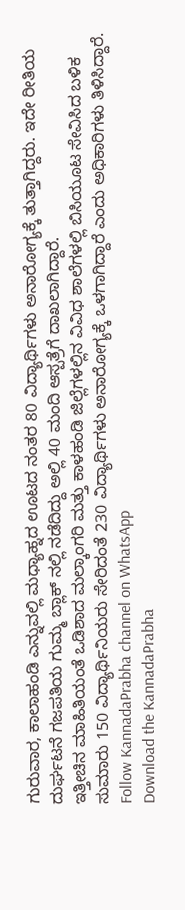ಗುರುವಾರ, ಕಾಲಾಹಂಡಿ ಎನ್ನುವಲ್ಲಿ ಮಧ್ಯಾಹ್ನದ ಊಟದ ನಂತರ 80 ವಿದ್ಯಾರ್ಥಿಗಳು ಅನಾರೋಗ್ಯಕ್ಕೆ ತುತ್ತಾಗಿದ್ದರು. ಇದೇ ರೀತಿಯ ದುರ್ಘಟನೆ ಗಜಪತಿಯ ಗುಮ್ಮ ಬ್ಲಾಕ್ ನಲ್ಲಿ ನಡೆದಿದ್ದು ಅಲ್ಲಿ 40 ಮಂದಿ ಆಸ್ಪತ್ರೆಗೆ ದಾಖಲಾಗಿದ್ದಾರೆ.
ಇತ್ತೀಚಿನ ಮಾಹಿತಿಯಂತೆ ಒಡಿಶಾದ ಮಲ್ಕಾಂಗರಿ ಮತ್ತು ಕಾಳಹಂಡಿ ಜಿಲ್ಲೆಗಳಲ್ಲಿನ ವಿವಿಧ ಶಾಲೆಗಳಲ್ಲಿ ಬಿಸಿಯೂಟ ಸೇವಿಸಿದ ಬಳಿಕ ಸುಮಾರು 150 ವಿದ್ಯಾರ್ಥಿನಿಯರು ಸೇರಿದಂತೆ 230 ವಿದ್ಯಾರ್ಥಿಗಳು ಅನಾರೋಗ್ಯಕ್ಕೆ ಒಳಗಾಗಿದ್ದಾರೆ ಎಂದು ಅಧಿಕಾರಿಗಳು ತಿಳಿಸಿದ್ದಾರೆ.
Follow KannadaPrabha channel on WhatsApp
Download the KannadaPrabha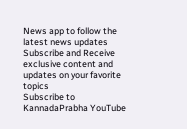News app to follow the latest news updates
Subscribe and Receive exclusive content and updates on your favorite topics
Subscribe to KannadaPrabha YouTube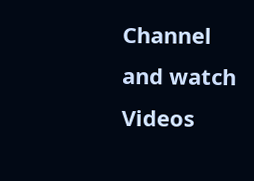Channel and watch Videos